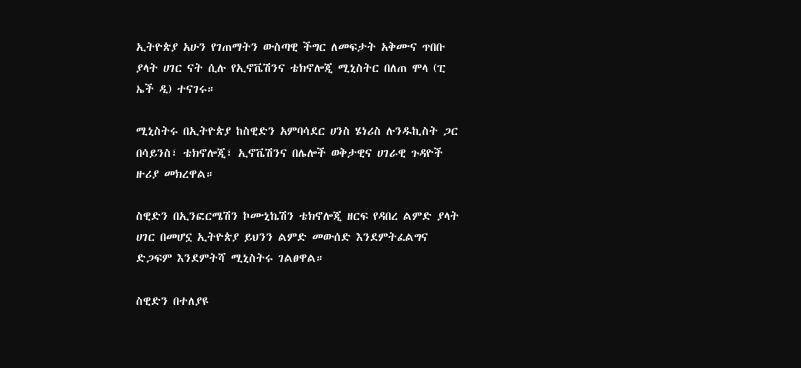ኢትዮጵያ አሁን የገጠማትን ውስጣዊ ችግር ለመፍታት አቅሙና ጥበቡ ያላት ሀገር ናት ሲሉ የኢኖቬሽንና ቴክኖሎጂ ሚኒስትር በለጠ ሞላ (ፒ ኤች ዲ) ተናገሩ።

ሚኒስትሩ በኢትዮጵያ ከስዊድን አምባሳደር ሀንስ ሄነሪስ ሉንዱኪስት ጋር በሳይንስ፣ ቴክኖሎጂ፣ ኢኖቬሽንና በሌሎች ወቅታዊና ሀገራዊ ጉዳዮች ዙሪያ መክረዋል።

ስዊድን በኢንፎርሜሽን ኮሙኒኬሽን ቴክኖሎጂ ዘርፍ የዳበረ ልምድ ያላት ሀገር በመሆኗ ኢትዮጵያ ይህንን ልምድ መውሰድ እንደምትፈልግና ድጋፍም እንደምትሻ ሚኒስትሩ ገልፀዋል።

ስዊድን በተለያዩ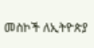መስኮች ለኢትዮጵያ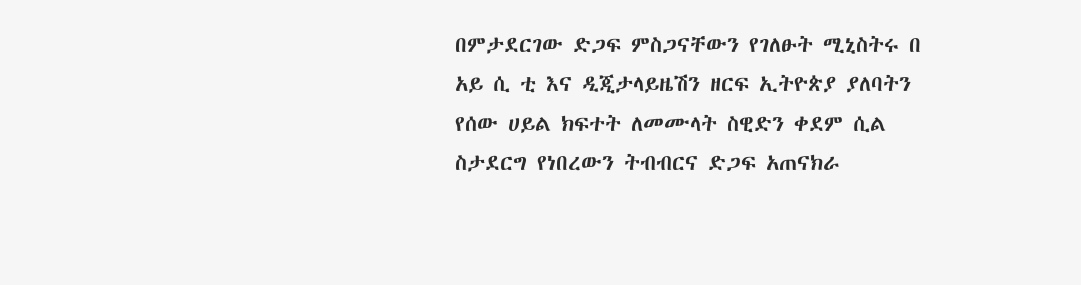በምታደርገው ድጋፍ ምስጋናቸውን የገለፁት ሚኒስትሩ በ አይ ሲ ቲ እና ዲጂታላይዜሽን ዘርፍ ኢትዮጵያ ያለባትን የሰው ሀይል ክፍተት ለመሙላት ስዊድን ቀደም ሲል ስታደርግ የነበረውን ትብብርና ድጋፍ አጠናክራ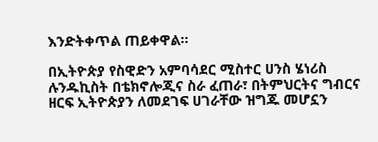እንድትቀጥል ጠይቀዋል፡፡

በኢትዮጵያ የስዊድን አምባሳደር ሚስተር ሀንስ ሄነሪስ ሉንዱኪስት በቴክኖሎጂና ስራ ፈጠራ፣ በትምህርትና ግብርና ዘርፍ ኢትዮጵያን ለመደገፍ ሀገራቸው ዝግጁ መሆኗን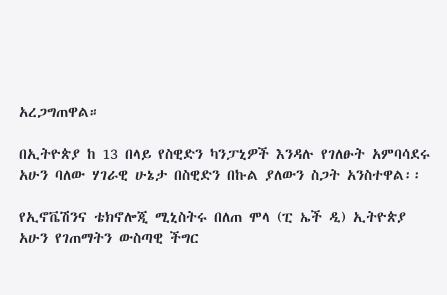አረጋግጠዋል።

በኢትዮጵያ ከ 13 በላይ የስዊድን ካንፓኒዎች እንዳሉ የገለፁት አምባሳደሩ አሁን ባለው ሃገራዊ ሁኔታ በስዊድን በኩል ያለውን ስጋት አንስተዋል፡፡

የኢኖቬሽንና ቴክኖሎጂ ሚኒስትሩ በለጠ ሞላ (ፒ ኤች ዲ) ኢትዮጵያ አሁን የገጠማትን ውስጣዊ ችግር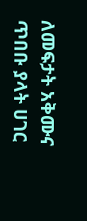ለመፍታት አቅሙና ጥበቡ ያላት ሀገር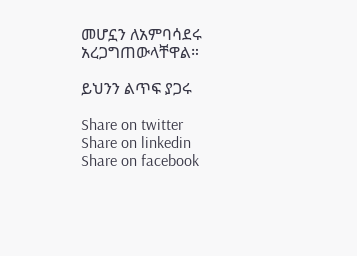መሆኗን ለአምባሳደሩ አረጋግጠውላቸዋል።

ይህንን ልጥፍ ያጋሩ

Share on twitter
Share on linkedin
Share on facebook